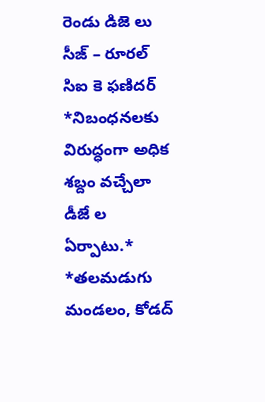రెండు డిజె లు సీజ్ – రూరల్ సిఐ కె ఫణిదర్
*నిబంధనలకు విరుద్ధంగా అధిక శబ్దం వచ్చేలా డీజే ల ఏర్పాటు.*
*తలమడుగు మండలం, కోడద్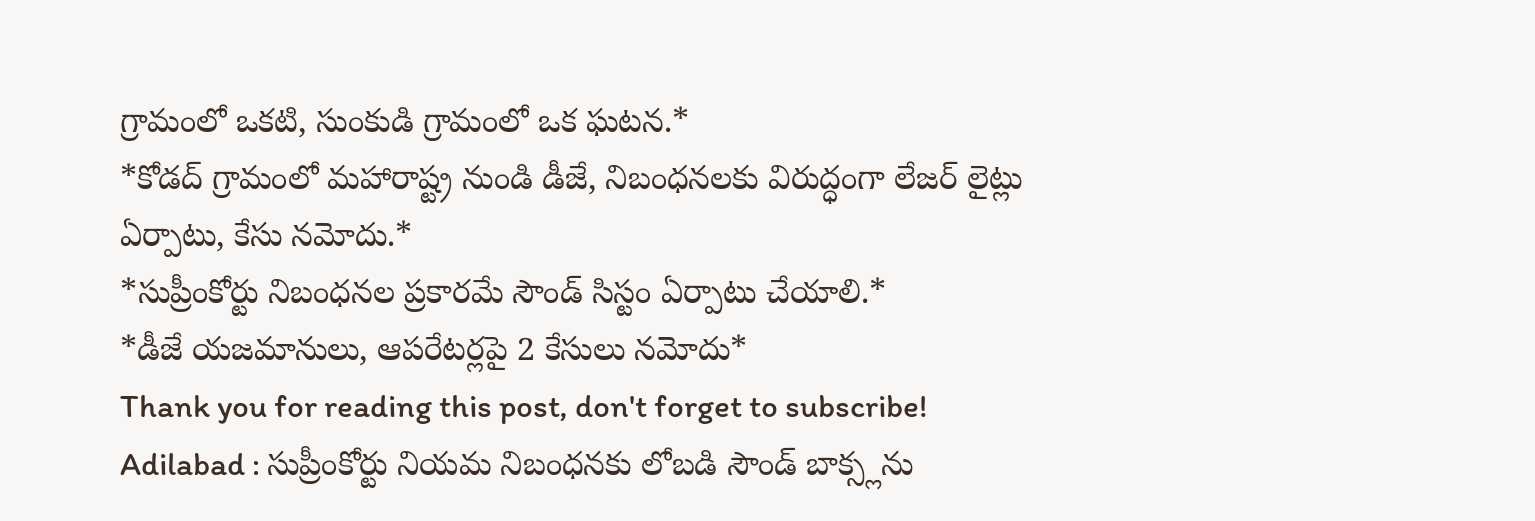గ్రామంలో ఒకటి, సుంకుడి గ్రామంలో ఒక ఘటన.*
*కోడద్ గ్రామంలో మహారాష్ట్ర నుండి డీజే, నిబంధనలకు విరుద్ధంగా లేజర్ లైట్లు ఏర్పాటు, కేసు నమోదు.*
*సుప్రీంకోర్టు నిబంధనల ప్రకారమే సౌండ్ సిస్టం ఏర్పాటు చేయాలి.*
*డీజే యజమానులు, ఆపరేటర్లపై 2 కేసులు నమోదు*
Thank you for reading this post, don't forget to subscribe!
Adilabad : సుప్రీంకోర్టు నియమ నిబంధనకు లోబడి సౌండ్ బాక్స్లను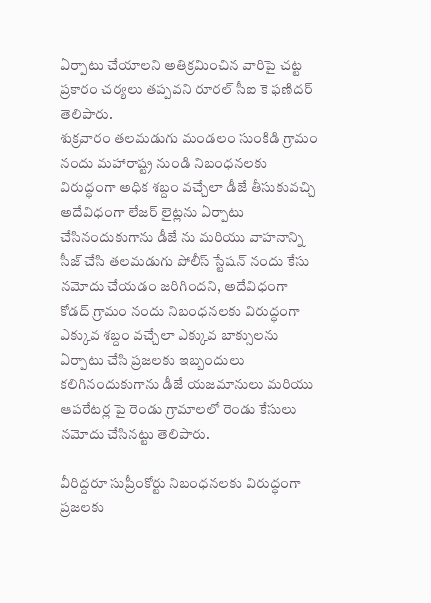ఏర్పాటు చేయాలని అతిక్రమించిన వారిపై చట్ట ప్రకారం చర్యలు తప్పవని రూరల్ సీఐ కె ఫణిదర్ తెలిపారు.
శుక్రవారం తలమడుగు మండలం సుంకిడి గ్రామం నందు మహారాష్ట్ర నుండి నిబంధనలకు విరుద్ధంగా అధిక శబ్దం వచ్చేలా డీజే తీసుకువచ్చి అదేవిధంగా లేజర్ లైట్లను ఏర్పాటు చేసినందుకుగాను డీజే ను మరియు వాహనాన్ని సీజ్ చేసి తలమడుగు పోలీస్ స్టేషన్ నందు కేసు నమోదు చేయడం జరిగిందని, అదేవిధంగా కోడద్ గ్రామం నందు నిబంధనలకు విరుద్ధంగా ఎక్కువ శబ్దం వచ్చేలా ఎక్కువ బాక్సులను ఏర్పాటు చేసి ప్రజలకు ఇబ్బందులు కలిగినందుకుగాను డీజే యజమానులు మరియు ఆపరేటర్ల పై రెండు గ్రామాలలో రెండు కేసులు నమోదు చేసినట్టు తెలిపారు.

వీరిద్దరూ సుప్రీంకోర్టు నిబంధనలకు విరుద్ధంగా ప్రజలకు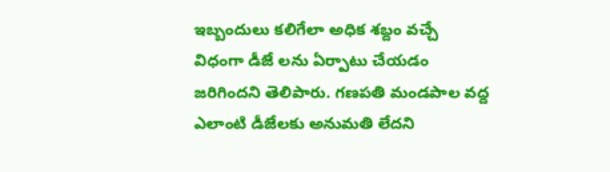ఇబ్బందులు కలిగేలా అధిక శబ్దం వచ్చే విధంగా డీజే లను ఏర్పాటు చేయడం జరిగిందని తెలిపారు. గణపతి మండపాల వద్ద ఎలాంటి డీజేలకు అనుమతి లేదని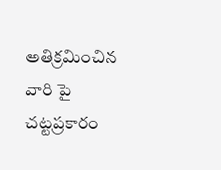అతిక్రమించిన వారి పై చట్టప్రకారం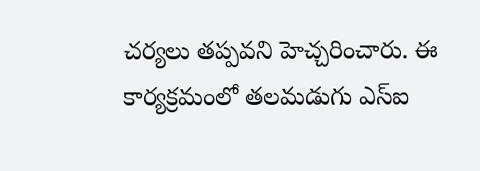చర్యలు తప్పవని హెచ్చరించారు. ఈ కార్యక్రమంలో తలమడుగు ఎస్ఐ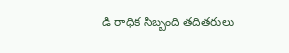డి రాధిక సిబ్బంది తదితరులు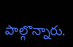పాల్గొన్నారు.